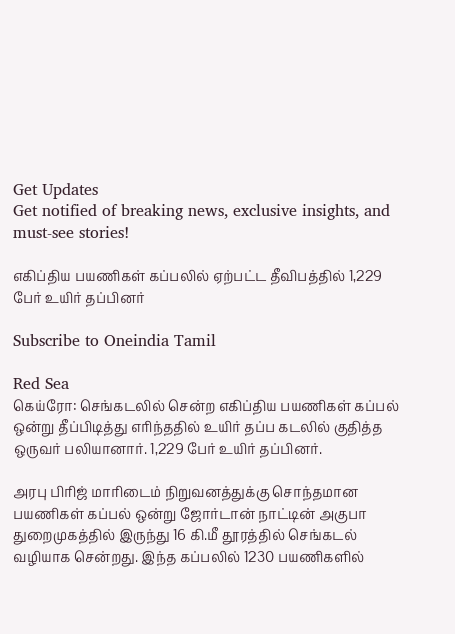Get Updates
Get notified of breaking news, exclusive insights, and must-see stories!

எகிப்திய பயணிகள் கப்பலில் ஏற்பட்ட தீவிபத்தில் 1,229 பேர் உயிர் தப்பினர்

Subscribe to Oneindia Tamil

Red Sea
கெய்ரோ: செங்கடலில் சென்ற எகிப்திய பயணிகள் கப்பல் ஒன்று தீப்பிடித்து எரிந்ததில் உயிர் தப்ப கடலில் குதித்த ஒருவர் பலியானார். 1,229 பேர் உயிர் தப்பினர்.

அரபு பிரிஜ் மாரிடைம் நிறுவனத்துக்கு சொந்தமான பயணிகள் கப்பல் ஒன்று ஜோர்டான் நாட்டின் அகுபா துறைமுகத்தில் இருந்து 16 கி.மீ தூரத்தில் செங்கடல் வழியாக சென்றது. இந்த கப்பலில் 1230 பயணிகளில்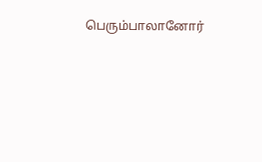பெரும்பாலானோர்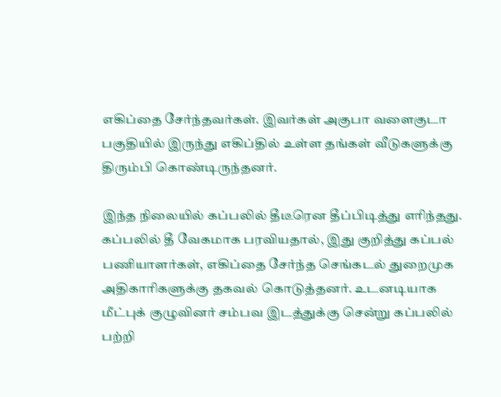எகிப்தை சேர்ந்தவர்கள். இவர்கள் அகுபா வளைகுடா பகுதியில் இருந்து எகிப்தில் உள்ள தங்கள் வீடுகளுக்கு திரும்பி கொண்டிருந்தனர்.

இந்த நிலையில் கப்பலில் தீடீரென தீப்பிடித்து எரிந்தது. கப்பலில் தீ வேகமாக பரவியதால், இது குறித்து கப்பல் பணியாளர்கள், எகிப்தை சேர்ந்த செங்கடல் துறைமுக அதிகாரிகளுக்கு தகவல் கொடுத்தனர். உடனடியாக மீட்புக் குழுவினர் சம்பவ இடத்துக்கு சென்று கப்பலில் பற்றி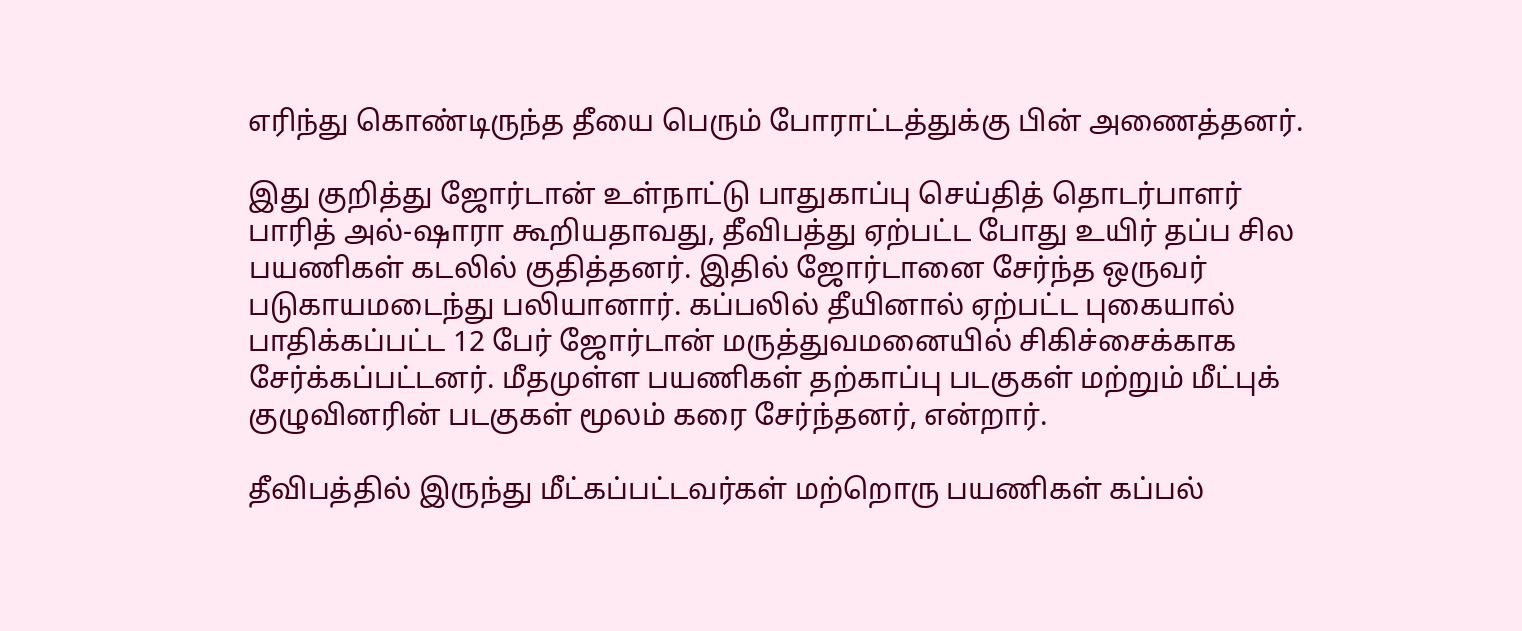எரிந்து கொண்டிருந்த தீயை பெரும் போராட்டத்துக்கு பின் அணைத்தனர்.

இது குறித்து ஜோர்டான் உள்நாட்டு பாதுகாப்பு செய்தித் தொடர்பாளர் பாரித் அல்-ஷாரா கூறியதாவது, தீவிபத்து ஏற்பட்ட போது உயிர் தப்ப சில பயணிகள் கடலில் குதித்தனர். இதில் ஜோர்டானை சேர்ந்த ஒருவர் படுகாயமடைந்து பலியானார். கப்பலில் தீயினால் ஏற்பட்ட புகையால் பாதிக்கப்பட்ட 12 பேர் ஜோர்டான் மருத்துவமனையில் சிகிச்சைக்காக சேர்க்கப்பட்டனர். மீதமுள்ள பயணிகள் தற்காப்பு படகுகள் மற்றும் மீட்புக் குழுவினரின் படகுகள் மூலம் கரை சேர்ந்தனர், என்றார்.

தீவிபத்தில் இருந்து மீட்கப்பட்டவர்கள் மற்றொரு பயணிகள் கப்பல்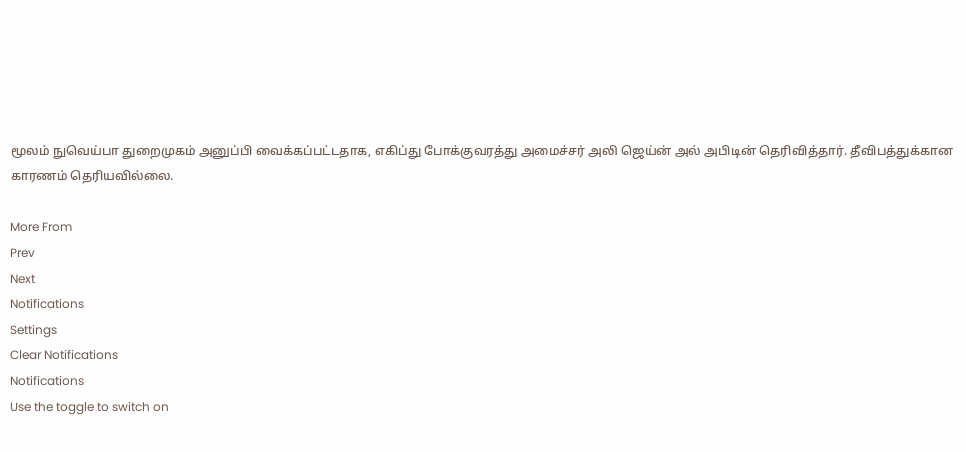மூலம் நுவெய்பா துறைமுகம் அனுப்பி வைக்கப்பட்டதாக, எகிப்து போக்குவரத்து அமைச்சர் அலி ஜெய்ன் அல் அபிடின் தெரிவித்தார். தீவிபத்துக்கான காரணம் தெரியவில்லை.

More From
Prev
Next
Notifications
Settings
Clear Notifications
Notifications
Use the toggle to switch on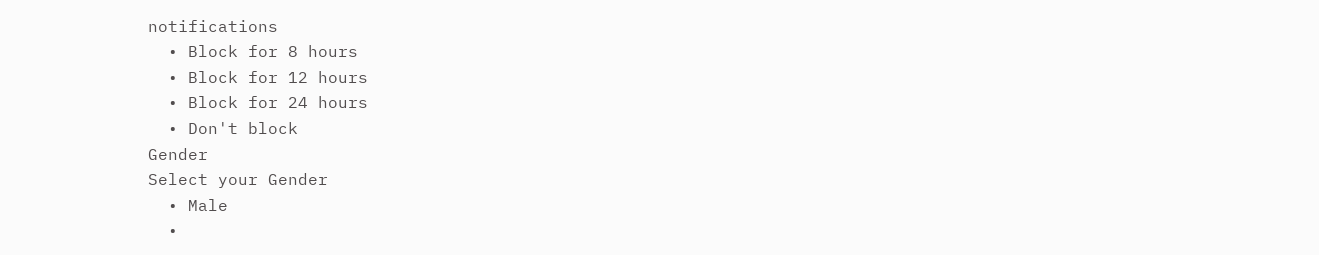notifications
  • Block for 8 hours
  • Block for 12 hours
  • Block for 24 hours
  • Don't block
Gender
Select your Gender
  • Male
  •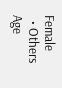Female
  • Others
Age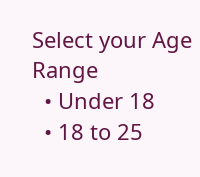Select your Age Range
  • Under 18
  • 18 to 25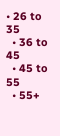• 26 to 35
  • 36 to 45
  • 45 to 55
  • 55+